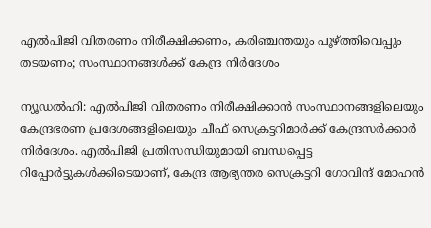എല്‍പിജി വിതരണം നിരീക്ഷിക്കണം, കരിഞ്ചന്തയും പൂഴ്ത്തിവെപ്പും തടയണം; സംസ്ഥാനങ്ങള്‍ക്ക് കേന്ദ്ര നിര്‍ദേശം

ന്യൂഡല്‍ഹി: എല്‍പിജി വിതരണം നിരീക്ഷിക്കാന്‍ സംസ്ഥാനങ്ങളിലെയും കേന്ദ്രഭരണ പ്രദേശങ്ങളിലെയും ചീഫ് സെക്രട്ടറിമാര്‍ക്ക് കേന്ദ്രസര്‍ക്കാര്‍ നിര്‍ദേശം. എല്‍പിജി പ്രതിസന്ധിയുമായി ബന്ധപ്പെട്ട റിപ്പോര്‍ട്ടുകള്‍ക്കിടെയാണ്, കേന്ദ്ര ആഭ്യന്തര സെക്രട്ടറി ഗോവിന്ദ് മോഹന്‍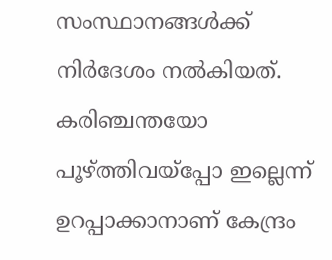സംസ്ഥാനങ്ങള്‍ക്ക് നിര്‍ദേശം നല്‍കിയത്. കരിഞ്ചന്തയോ പൂഴ്ത്തിവയ്‌പ്പോ ഇല്ലെന്ന് ഉറപ്പാക്കാനാണ് കേന്ദ്രം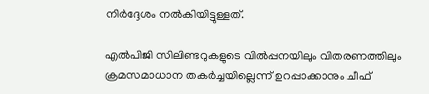നിര്‍ദ്ദേശം നല്‍കിയിട്ടുള്ളത്.

എല്‍പിജി സിലിണ്ടറുകളുടെ വില്‍പ്പനയിലും വിതരണത്തിലും ക്രമസമാധാന തകര്‍ച്ചയില്ലെന്ന് ഉറപ്പാക്കാനും ചീഫ്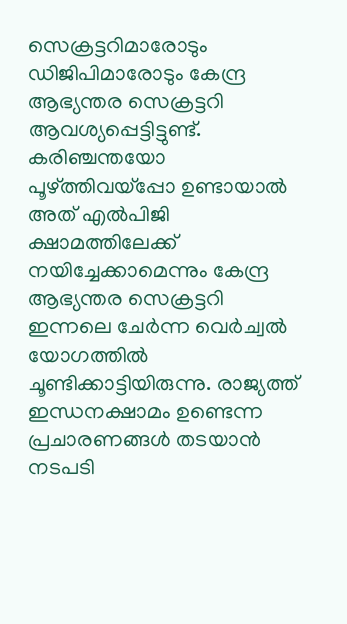സെക്രട്ടറിമാരോടും ഡിജിപിമാരോടും കേന്ദ്ര ആഭ്യന്തര സെക്രട്ടറി ആവശ്യപ്പെട്ടിട്ടുണ്ട്. കരിഞ്ചന്തയോ പൂഴ്ത്തിവയ്‌പ്പോ ഉണ്ടായാല്‍ അത് എല്‍പിജി ക്ഷാമത്തിലേക്ക് നയിച്ചേക്കാമെന്നും കേന്ദ്ര ആഭ്യന്തര സെക്രട്ടറി ഇന്നലെ ചേര്‍ന്ന വെര്‍ച്വല്‍ യോഗത്തില്‍ ചൂണ്ടിക്കാട്ടിയിരുന്നു. രാജ്യത്ത് ഇന്ധനക്ഷാമം ഉണ്ടെന്ന പ്രചാരണങ്ങള്‍ തടയാന്‍ നടപടി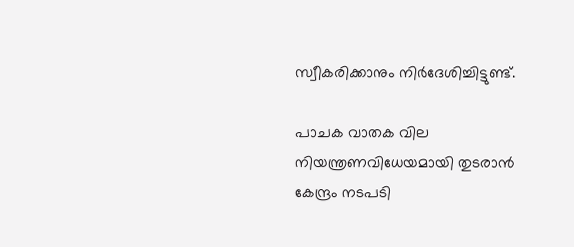സ്വീകരിക്കാനും നിര്‍ദേശിച്ചിട്ടുണ്ട്.

പാചക വാതക വില നിയന്ത്രണവിധേയമായി തുടരാന്‍ കേന്ദ്രം നടപടി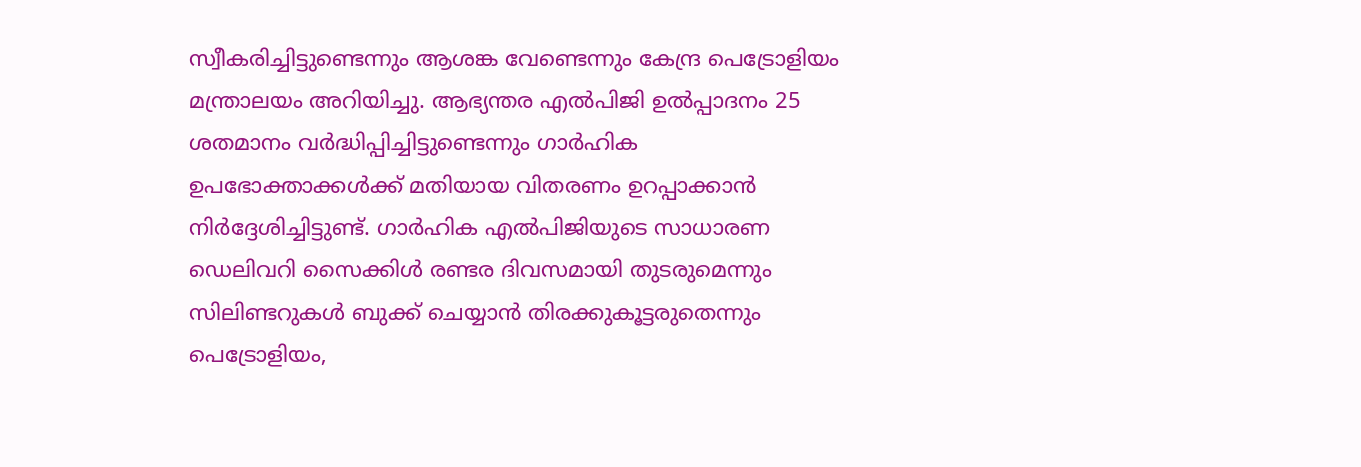സ്വീകരിച്ചിട്ടുണ്ടെന്നും ആശങ്ക വേണ്ടെന്നും കേന്ദ്ര പെട്രോളിയം മന്ത്രാലയം അറിയിച്ചു. ആഭ്യന്തര എല്‍പിജി ഉല്‍പ്പാദനം 25 ശതമാനം വര്‍ദ്ധിപ്പിച്ചിട്ടുണ്ടെന്നും ഗാര്‍ഹിക ഉപഭോക്താക്കള്‍ക്ക് മതിയായ വിതരണം ഉറപ്പാക്കാന്‍ നിര്‍ദ്ദേശിച്ചിട്ടുണ്ട്. ഗാര്‍ഹിക എല്‍പിജിയുടെ സാധാരണ ഡെലിവറി സൈക്കിള്‍ രണ്ടര ദിവസമായി തുടരുമെന്നും സിലിണ്ടറുകള്‍ ബുക്ക് ചെയ്യാന്‍ തിരക്കുകൂട്ടരുതെന്നും പെട്രോളിയം,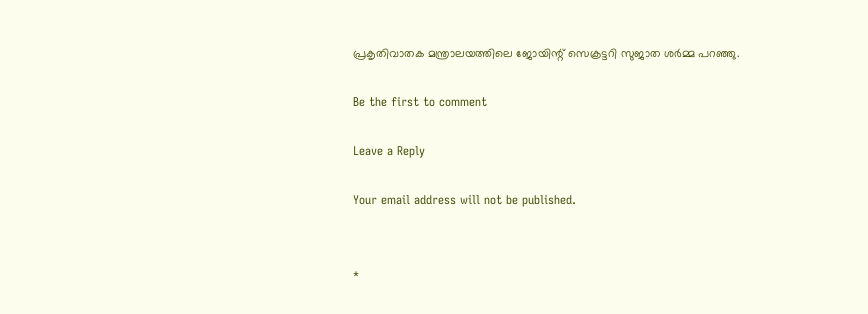പ്രകൃതിവാതക മന്ത്രാലയത്തിലെ ജോയിന്റ് സെക്രട്ടറി സുജാത ശര്‍മ്മ പറഞ്ഞു.

Be the first to comment

Leave a Reply

Your email address will not be published.


*